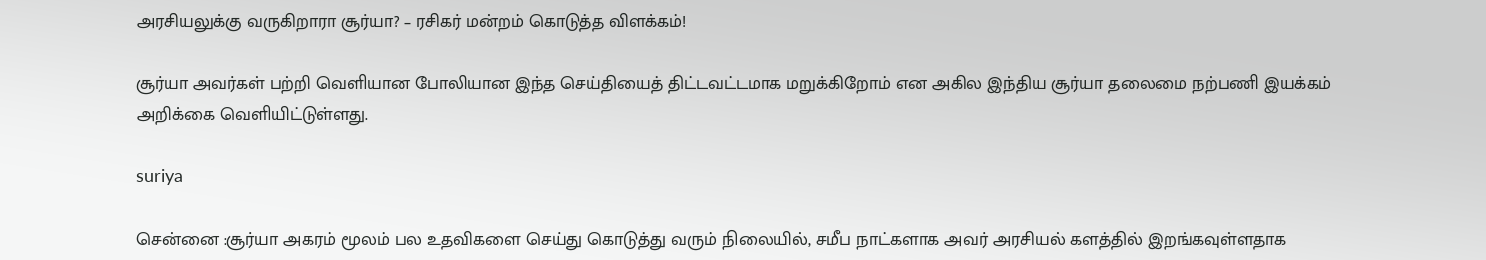அரசியலுக்கு வருகிறாரா சூர்யா? – ரசிகர் மன்றம் கொடுத்த விளக்கம்!

சூர்யா அவர்கள் பற்றி வெளியான போலியான இந்த செய்தியைத் திட்டவட்டமாக மறுக்கிறோம் என அகில இந்திய சூர்யா தலைமை நற்பணி இயக்கம் அறிக்கை வெளியிட்டுள்ளது.

suriya

சென்னை :சூர்யா அகரம் மூலம் பல உதவிகளை செய்து கொடுத்து வரும் நிலையில், சமீப நாட்களாக அவர் அரசியல் களத்தில் இறங்கவுள்ளதாக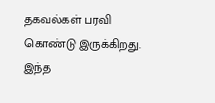தகவல்கள் பரவி கொண்டு இருக்கிறது. இந்த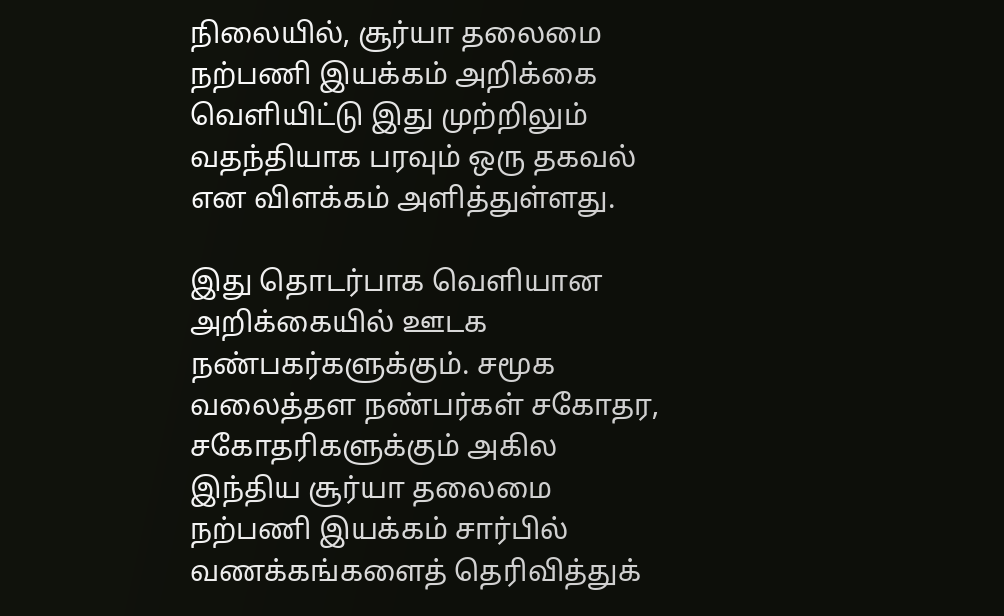நிலையில், சூர்யா தலைமை நற்பணி இயக்கம் அறிக்கை வெளியிட்டு இது முற்றிலும் வதந்தியாக பரவும் ஒரு தகவல் என விளக்கம் அளித்துள்ளது.

இது தொடர்பாக வெளியான அறிக்கையில் ஊடக நண்பகர்களுக்கும். சமூக வலைத்தள நண்பர்கள் சகோதர, சகோதரிகளுக்கும் அகில இந்திய சூர்யா தலைமை நற்பணி இயக்கம் சார்பில் வணக்கங்களைத் தெரிவித்துக்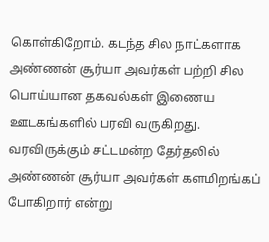கொள்கிறோம். கடந்த சில நாட்களாக அண்ணன் சூர்யா அவர்கள் பற்றி சில பொய்யான தகவல்கள் இணைய ஊடகங்களில் பரவி வருகிறது. வரவிருக்கும் சட்டமன்ற தேர்தலில் அண்ணன் சூர்யா அவர்கள் களமிறங்கப் போகிறார் என்று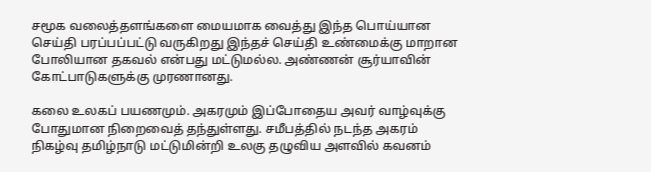சமூக வலைத்தளங்களை மையமாக வைத்து இந்த பொய்யான செய்தி பரப்பப்பட்டு வருகிறது இந்தச் செய்தி உண்மைக்கு மாறான போலியான தகவல் என்பது மட்டுமல்ல. அண்ணன் சூர்யாவின் கோட்பாடுகளுக்கு முரணானது.

கலை உலகப் பயணமும். அகரமும் இப்போதைய அவர் வாழ்வுக்கு போதுமான நிறைவைத் தந்துள்ளது. சமீபத்தில் நடந்த அகரம் நிகழ்வு தமிழ்நாடு மட்டுமின்றி உலகு தழுவிய அளவில் கவனம்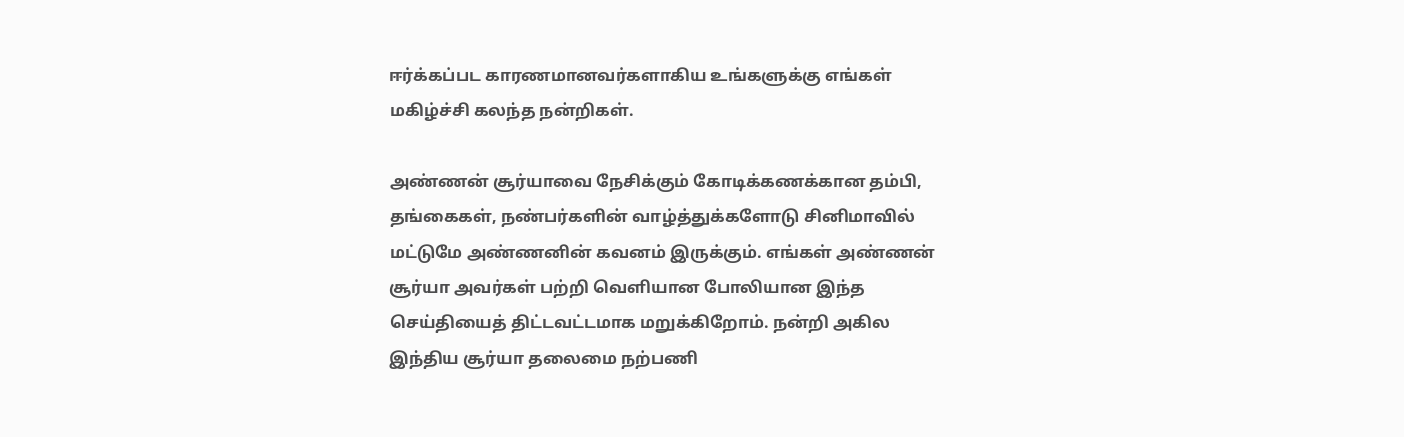ஈர்க்கப்பட காரணமானவர்களாகிய உங்களுக்கு எங்கள் மகிழ்ச்சி கலந்த நன்றிகள்.

அண்ணன் சூர்யாவை நேசிக்கும் கோடிக்கணக்கான தம்பி, தங்கைகள், நண்பர்களின் வாழ்த்துக்களோடு சினிமாவில் மட்டுமே அண்ணனின் கவனம் இருக்கும். எங்கள் அண்ணன் சூர்யா அவர்கள் பற்றி வெளியான போலியான இந்த செய்தியைத் திட்டவட்டமாக மறுக்கிறோம். நன்றி அகில இந்திய சூர்யா தலைமை நற்பணி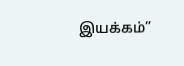இயக்கம்”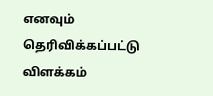எனவும் தெரிவிக்கப்பட்டு விளக்கம்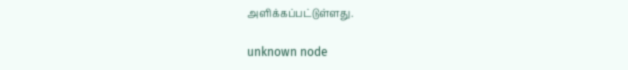அளிக்கப்பட்டுள்ளது.

unknown node